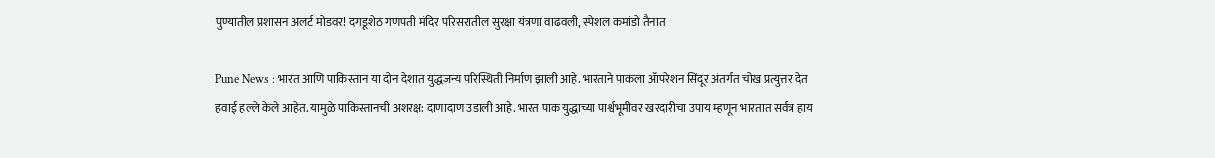पुण्यातील प्रशासन अलर्ट मोडवर! दगडूशेठ गणपती मंदिर परिसरातील सुरक्षा यंत्रणा वाढवली, स्पेशल कमांडो तैनात

Pune News : भारत आणि पाकिस्तान या दोन देशात युद्धजन्य परिस्थिती निर्माण झाली आहे. भारताने पाकला ॲापरेशन सिंदूर अंतर्गत चोख प्रत्युत्तर देत हवाई हल्ले केले आहेत. यामुळे पाकिस्तानची अशरक्ष: दाणादाण उडाली आहे. भारत पाक युद्धाच्या पार्श्वभूमीवर खरदारीचा उपाय म्हणून भारतात सर्वत्र हाय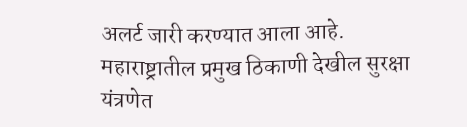अलर्ट जारी करण्यात आला आहे.
महाराष्ट्रातील प्रमुख ठिकाणी देखील सुरक्षा यंत्रणेत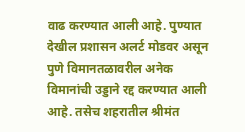वाढ करण्यात आली आहे. पुण्यात देखील प्रशासन अलर्ट मोडवर असून पुणे विमानतळावरील अनेक विमानांची उड्डाने रद्द करण्यात आली आहे. तसेच शहरातील श्रीमंत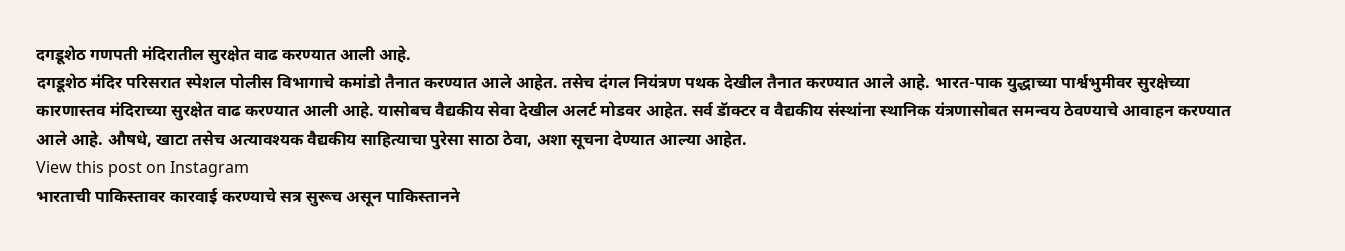दगडूशेठ गणपती मंदिरातील सुरक्षेत वाढ करण्यात आली आहे.
दगडूशेठ मंदिर परिसरात स्पेशल पोलीस विभागाचे कमांडो तैनात करण्यात आले आहेत. तसेच दंगल नियंत्रण पथक देखील तैनात करण्यात आले आहे. भारत-पाक युद्धाच्या पार्श्वभुमीवर सुरक्षेच्या कारणास्तव मंदिराच्या सुरक्षेत वाढ करण्यात आली आहे. यासोबच वैद्यकीय सेवा देखील अलर्ट मोडवर आहेत. सर्व डॅाक्टर व वैद्यकीय संस्थांना स्थानिक यंत्रणासोबत समन्वय ठेवण्याचे आवाहन करण्यात आले आहे. औषधे, खाटा तसेच अत्यावश्यक वैद्यकीय साहित्याचा पुरेसा साठा ठेवा, अशा सूचना देण्यात आल्या आहेत.
View this post on Instagram
भारताची पाकिस्तावर कारवाई करण्याचे सत्र सुरूच असून पाकिस्तानने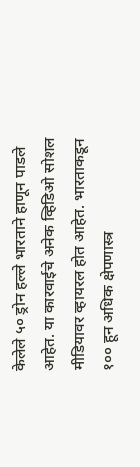केलेले ५० ड्रोन हल्ले भारताने हाणून पाडले आहेत. या कारवाईचे अनेक व्हिडिओ सोशल मीडियावर व्हायरल होत आहेत. भारताकडून १०० हून अधिक क्षेपणास्त्र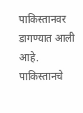पाकिस्तानवर डागण्यात आली आहे. पाकिस्तानचे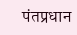पंतप्रधान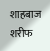शाहबाज शरीफ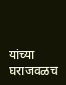यांच्या घराजवळच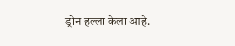ड्रोन हल्ला केला आहे.